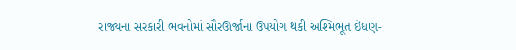રાજ્યના સરકારી ભવનોમાં સૌરઊર્જાના ઉપયોગ થકી અશ્મિભૂત ઇંધણ-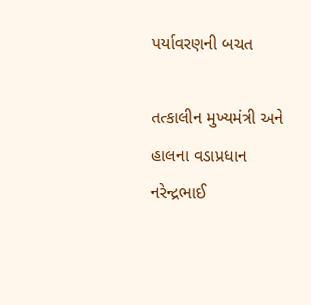પર્યાવરણની બચત

તત્કાલીન મુખ્યમંત્રી અને હાલના વડાપ્રધાન નરેન્દ્રભાઈ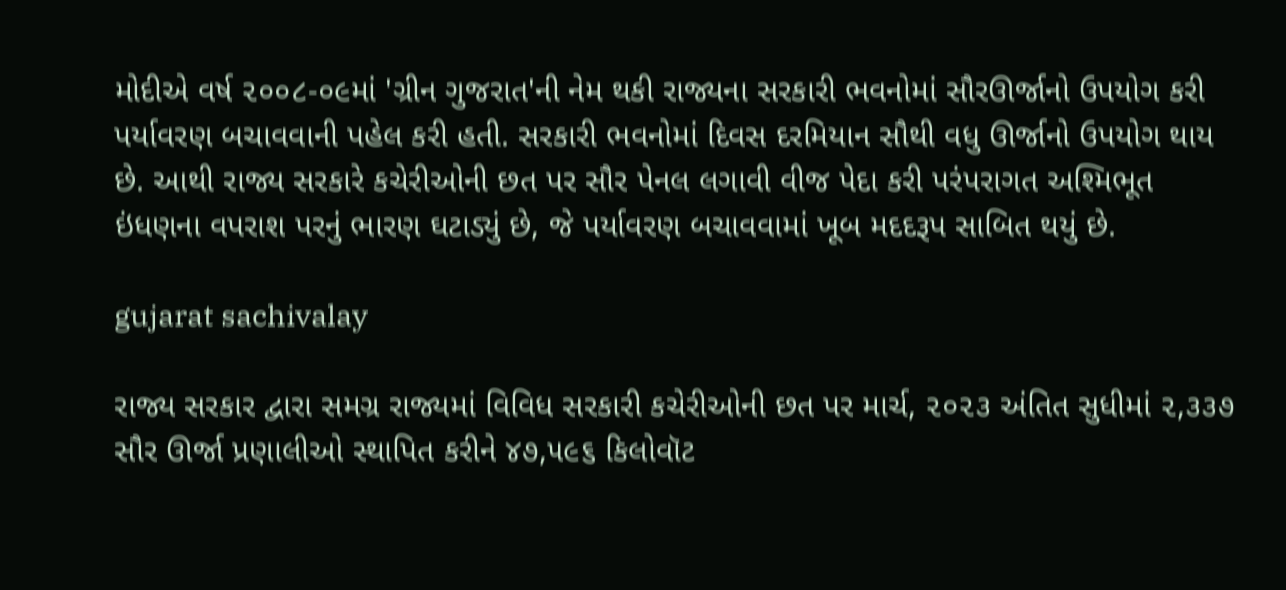મોદીએ વર્ષ ૨૦૦૮-૦૯માં 'ગ્રીન ગુજરાત'ની નેમ થકી રાજ્યના સરકારી ભવનોમાં સૌરઊર્જાનો ઉપયોગ કરી પર્યાવરણ બચાવવાની પહેલ કરી હતી. સરકારી ભવનોમાં દિવસ દરમિયાન સૌથી વધુ ઊર્જાનો ઉપયોગ થાય છે. આથી રાજ્ય સરકારે કચેરીઓની છત પર સૌર પેનલ લગાવી વીજ પેદા કરી પરંપરાગત અશ્મિભૂત ઇંધણના વપરાશ પરનું ભારણ ઘટાડ્યું છે, જે પર્યાવરણ બચાવવામાં ખૂબ મદદરૂપ સાબિત થયું છે.

gujarat sachivalay

રાજ્ય સરકાર દ્વારા સમગ્ર રાજ્યમાં વિવિધ સરકારી કચેરીઓની છત પર માર્ચ, ૨૦૨૩ અંતિત સુધીમાં ૨,૩૩૭ સૌર ઊર્જા પ્રણાલીઓ સ્થાપિત કરીને ૪૭,૫૯૬ કિલોવૉટ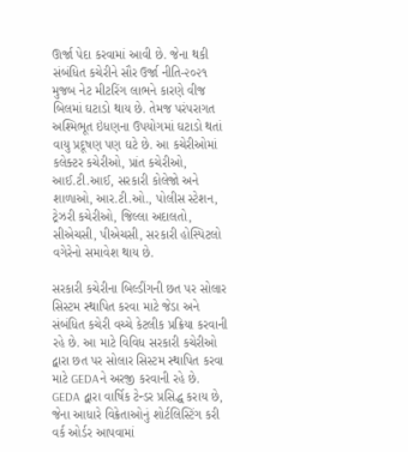ઊર્જા પેદા કરવામાં આવી છે. જેના થકી સંબંધિત કચેરીને સૌર ઉર્જા નીતિ-૨૦૨૧ મુજબ નેટ મીટરિંગ લાભને કારણે વીજ બિલમાં ઘટાડો થાય છે. તેમજ પરંપરાગત અશ્મિભૂત ઇંધણના ઉપયોગમાં ઘટાડો થતાં વાયુ પ્રદૂષણ પણ ઘટે છે. આ કચેરીઓમાં કલેક્ટર કચેરીઓ, પ્રાંત કચેરીઓ, આઈ.ટી.આઈ, સરકારી કોલેજો અને શાળાઓ, આર.ટી.ઓ., પોલીસ સ્ટેશન, ટ્રેઝરી કચેરીઓ, જિલ્લા અદાલતો, સીએચસી, પીએચસી, સરકારી હોસ્પિટલો વગેરેનો સમાવેશ થાય છે.

સરકારી કચેરીના બિલ્ડીંગની છત પર સોલાર સિસ્ટમ સ્થાપિત કરવા માટે જેડા અને સંબંધિત કચેરી વચ્ચે કેટલીક પ્રક્રિયા કરવાની રહે છે. આ માટે વિવિધ સરકારી કચેરીઓ દ્વારા છત પર સોલાર સિસ્ટમ સ્થાપિત કરવા માટે GEDAને અરજી કરવાની રહે છે. GEDA દ્વારા વાર્ષિક ટેન્ડર પ્રસિદ્ધ કરાય છે, જેના આધારે વિક્રેતાઓનું શોર્ટલિસ્ટિંગ કરી વર્ક ઓર્ડર આપવામાં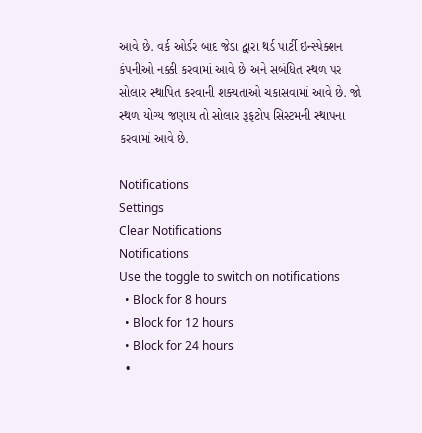આવે છે. વર્ક ઓર્ડર બાદ જેડા દ્વારા થર્ડ પાર્ટી ઇન્સ્પેક્શન કંપનીઓ નક્કી કરવામાં આવે છે અને સબંધિત સ્થળ પર સોલાર સ્થાપિત કરવાની શક્યતાઓ ચકાસવામાં આવે છે. જો સ્થળ યોગ્ય જણાય તો સોલાર રૂફટોપ સિસ્ટમની સ્થાપના કરવામાં આવે છે.

Notifications
Settings
Clear Notifications
Notifications
Use the toggle to switch on notifications
  • Block for 8 hours
  • Block for 12 hours
  • Block for 24 hours
  •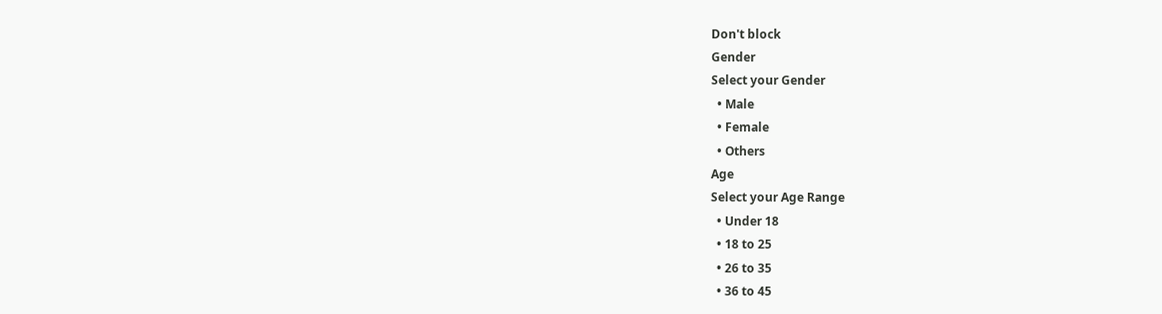Don't block
Gender
Select your Gender
  • Male
  • Female
  • Others
Age
Select your Age Range
  • Under 18
  • 18 to 25
  • 26 to 35
  • 36 to 45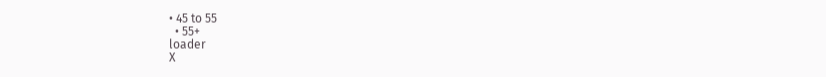• 45 to 55
  • 55+
loader
X